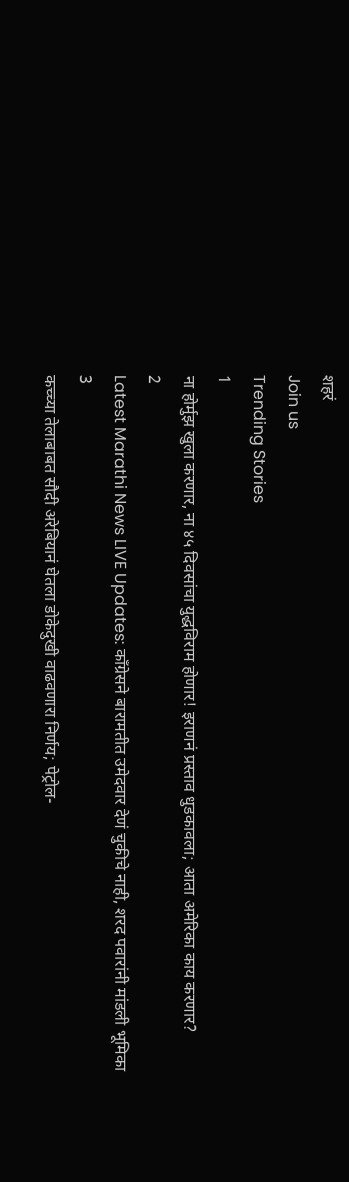शहरं
Join us
Trending Stories
1
ना होर्मुझ खुला करणार, ना ४५ दिवसांचा युद्धविराम होणार! इराणनं प्रस्ताव धुडकावला; आता अमेरिका काय करणार?
2
Latest Marathi News LIVE Updates: काँग्रेसने बारामतीत उमेदवार देणं चुकीचे नाही, शरद पवारांनी मांडली भूमिका
3
कच्च्या तेलाबाबत सौदी अरेबियानं घेतला डोकेदुखी वाढवणारा निर्णय; पेट्रोल-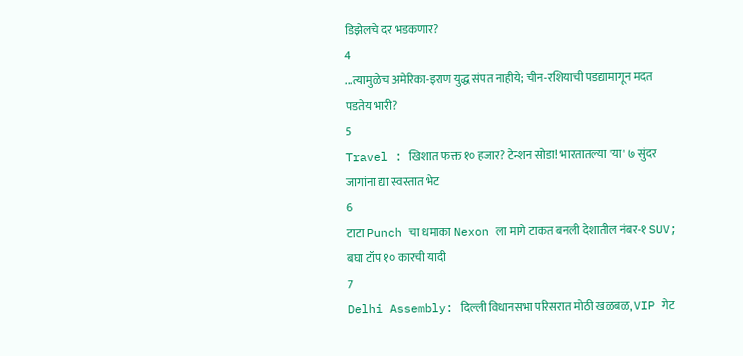डिझेलचे दर भडकणार?
4
...त्यामुळेच अमेरिका-इराण युद्ध संपत नाहीये; चीन-रशियाची पडद्यामागून मदत पडतेय भारी?
5
Travel : खिशात फक्त १० हजार? टेन्शन सोडा! भारतातल्या 'या' ७ सुंदर जागांना द्या स्वस्तात भेट
6
टाटा Punch चा धमाका Nexon ला मागे टाकत बनली देशातील नंबर-१ SUV; बघा टॉप १० कारची यादी
7
Delhi Assembly: दिल्ली विधानसभा परिसरात मोठी खळबळ, VIP गेट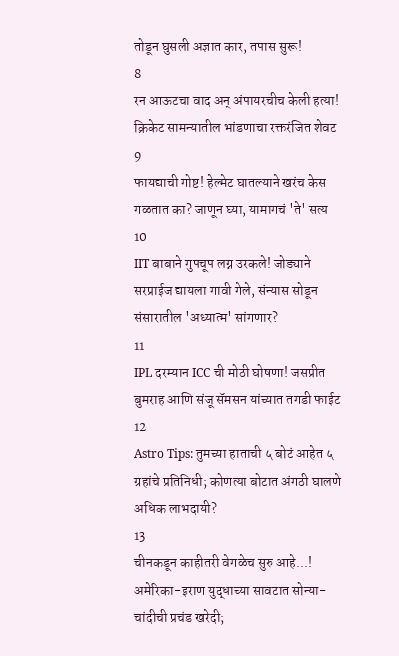तोडून घुसली अज्ञात कार, तपास सुरू!
8
रन आऊटचा वाद अन् अंपायरचीच केली हत्या! क्रिकेट सामन्यातील भांडणाचा रक्तरंजित शेवट
9
फायद्याची गोष्ट! हेल्मेट घातल्याने खरंच केस गळतात का? जाणून घ्या, यामागचं 'ते' सत्य
10
IIT बाबाने गुपचूप लग्न उरकले! जोड्याने सरप्राईज द्यायला गावी गेले, संन्यास सोडून संसारातील 'अध्यात्म' सांगणार?
11
IPL दरम्यान ICC ची मोठी घोषणा! जसप्रीत बुमराह आणि संजू सॅमसन यांच्यात तगडी फाईट
12
Astro Tips: तुमच्या हाताची ५ बोटं आहेत ५ ग्रहांचे प्रतिनिधी; कोणत्या बोटात अंगठी घालणे अधिक लाभदायी?
13
चीनकडून काहीतरी वेगळेच सुरु आहे...! अमेरिका-इराण युद्धाच्या सावटात सोन्या-चांदीची प्रचंड खरेदी;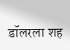डॉलरला शह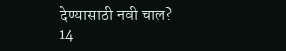देण्यासाठी नवी चाल?
14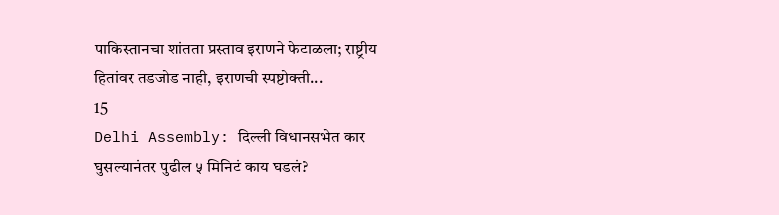पाकिस्तानचा शांतता प्रस्ताव इराणने फेटाळला; राष्ट्रीय हितांवर तडजोड नाही, इराणची स्पष्टोक्ती...
15
Delhi Assembly: दिल्ली विधानसभेत कार घुसल्यानंतर पुढील ५ मिनिटं काय घडलं?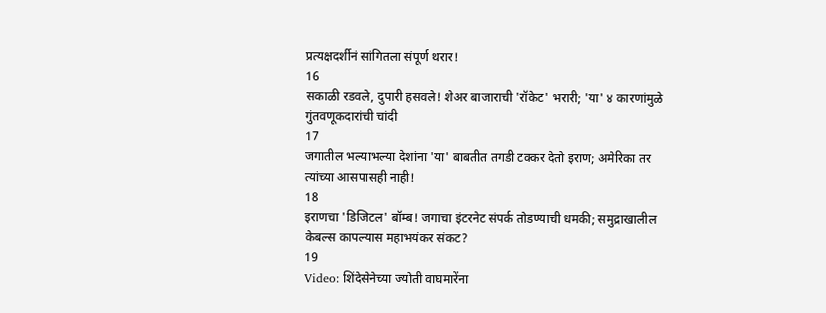प्रत्यक्षदर्शीनं सांगितला संपूर्ण थरार!
16
सकाळी रडवले, दुपारी हसवले! शेअर बाजाराची 'रॉकेट' भरारी; 'या' ४ कारणांमुळे गुंतवणूकदारांची चांदी
17
जगातील भल्याभल्या देशांना 'या' बाबतीत तगडी टक्कर देतो इराण; अमेरिका तर त्यांच्या आसपासही नाही!
18
इराणचा 'डिजिटल' बॉम्ब! जगाचा इंटरनेट संपर्क तोडण्याची धमकी; समुद्राखालील केबल्स कापल्यास महाभयंकर संकट?
19
Video: शिंदेसेनेच्या ज्योती वाघमारेंना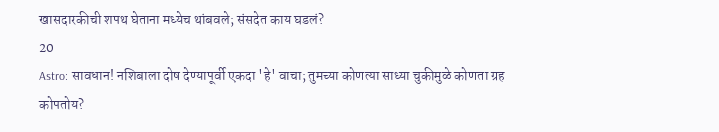खासदारकीची शपथ घेताना मध्येच थांबवले; संसदेत काय घडलं?
20
Astro: सावधान! नशिबाला दोष देण्यापूर्वी एकदा 'हे' वाचा; तुमच्या कोणत्या साध्या चुकीमुळे कोणता ग्रह कोपतोय?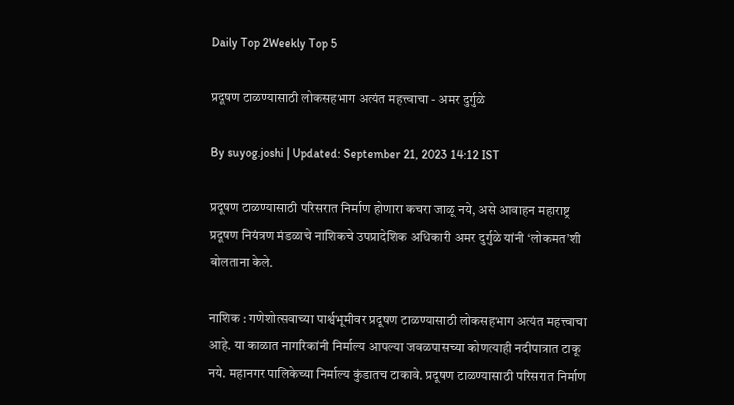Daily Top 2Weekly Top 5

प्रदूषण टाळण्यासाठी लोकसहभाग अत्यंत महत्त्वाचा - अमर दुर्गुळे

By suyog.joshi | Updated: September 21, 2023 14:12 IST

प्रदूषण टाळण्यासाठी परिसरात निर्माण होणारा कचरा जाळू नये, असे आवाहन महाराष्ट्र प्रदूषण नियंत्रण मंडळाचे नाशिकचे उपप्रादेशिक अधिकारी अमर दुर्गुळे यांनी ‘लोकमत’शी बोलताना केले.

नाशिक : गणेशोत्सवाच्या पार्श्वभूमीवर प्रदूषण टाळण्यासाठी लोकसहभाग अत्यंत महत्त्वाचा आहे. या काळात नागरिकांनी निर्माल्य आपल्या जवळपासच्या कोणत्याही नदीपात्रात टाकू नये. महानगर पालिकेच्या निर्माल्य कुंडातच टाकावे. प्रदूषण टाळण्यासाठी परिसरात निर्माण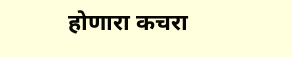होणारा कचरा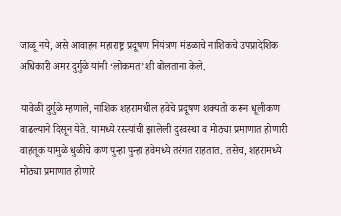जाळू नये, असे आवाहन महाराष्ट्र प्रदूषण नियंत्रण मंडळाचे नाशिकचे उपप्रादेशिक अधिकारी अमर दुर्गुळे यांनी ‘लोकमत’शी बोलताना केले.

यावेळी दुर्गुळे म्हणाले, नाशिक शहरामधील हवेचे प्रदूषण शक्यतो करून धूलीकण वाढल्याने दिसून येते. यामध्ये रस्त्यांची झालेली दुरवस्था व मोठ्या प्रमाणात होणारी वाहतूक यामुळे धुळीचे कण पुन्हा पुन्हा हवेमध्ये तरंगत राहतात. तसेच, शहरामध्ये मोठ्या प्रमाणात होणारे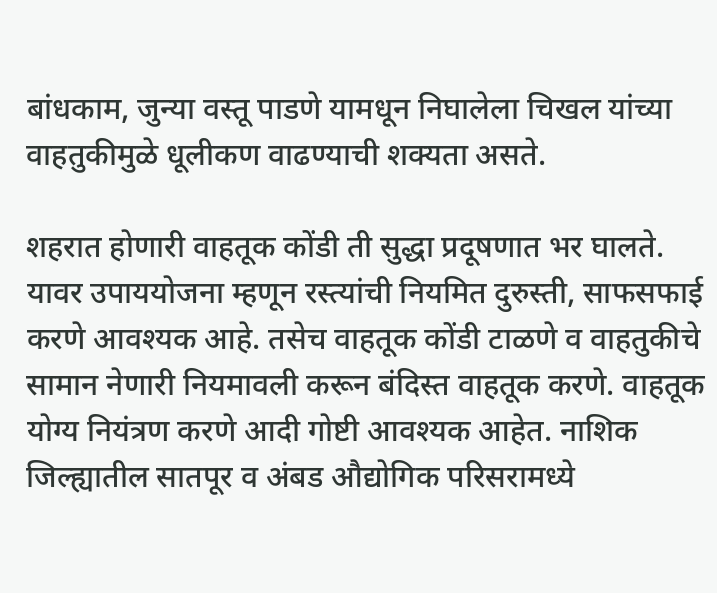बांधकाम, जुन्या वस्तू पाडणे यामधून निघालेला चिखल यांच्या वाहतुकीमुळे धूलीकण वाढण्याची शक्यता असते.

शहरात होणारी वाहतूक कोंडी ती सुद्धा प्रदूषणात भर घालते. यावर उपाययोजना म्हणून रस्त्यांची नियमित दुरुस्ती, साफसफाई करणे आवश्यक आहे. तसेच वाहतूक कोंडी टाळणे व वाहतुकीचे सामान नेणारी नियमावली करून बंदिस्त वाहतूक करणे. वाहतूक योग्य नियंत्रण करणे आदी गोष्टी आवश्यक आहेत. नाशिक जिल्ह्यातील सातपूर व अंबड औद्योगिक परिसरामध्ये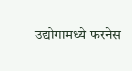उद्योगामध्ये फरनेस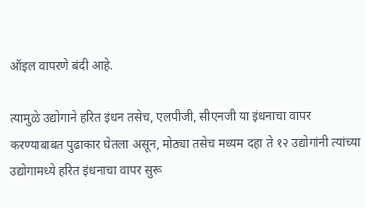ऑइल वापरणे बंदी आहे.

त्यामुळे उद्योगाने हरित इंधन तसेच, एलपीजी, सीएनजी या इंधनाचा वापर करण्याबाबत पुढाकार घेतला असून, मोठ्या तसेच मध्यम दहा ते १२ उद्योगांनी त्यांच्या उद्योगामध्ये हरित इंधनाचा वापर सुरू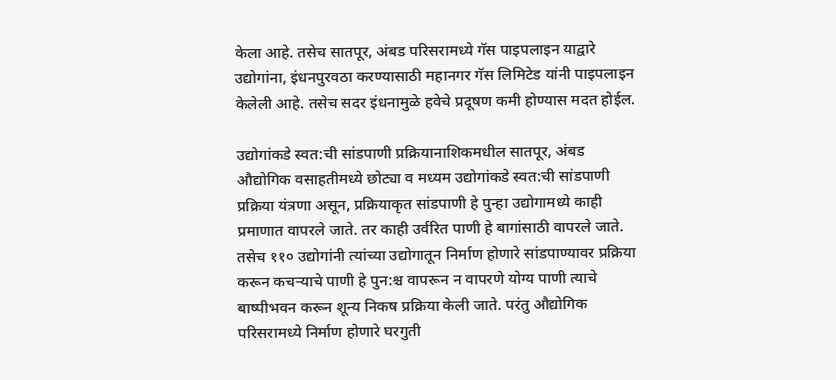केला आहे. तसेच सातपूर, अंबड परिसरामध्ये गॅस पाइपलाइन याद्वारे उद्योगांना, इंधनपुरवठा करण्यासाठी महानगर गॅस लिमिटेड यांनी पाइपलाइन केलेली आहे. तसेच सदर इंधनामुळे हवेचे प्रदूषण कमी होण्यास मदत होईल.

उद्योगांकडे स्वत:ची सांडपाणी प्रक्रियानाशिकमधील सातपूर, अंबड औद्योगिक वसाहतीमध्ये छोट्या व मध्यम उद्योगांकडे स्वत:ची सांडपाणी प्रक्रिया यंत्रणा असून, प्रक्रियाकृत सांडपाणी हे पुन्हा उद्योगामध्ये काही प्रमाणात वापरले जाते. तर काही उर्वरित पाणी हे बागांसाठी वापरले जाते. तसेच ११० उद्योगांनी त्यांच्या उद्योगातून निर्माण होणारे सांडपाण्यावर प्रक्रिया करून कचऱ्याचे पाणी हे पुन:श्च वापरून न वापरणे योग्य पाणी त्याचे बाष्पीभवन करून शून्य निकष प्रक्रिया केली जाते. परंतु औद्योगिक परिसरामध्ये निर्माण होणारे घरगुती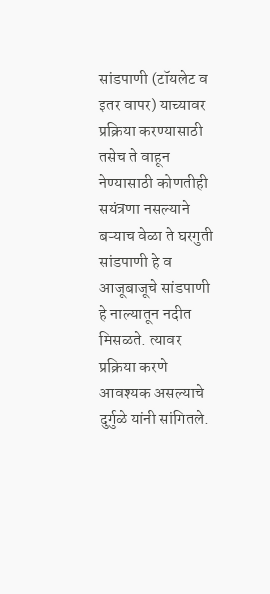सांडपाणी (टॉयलेट व इतर वापर) याच्यावर प्रक्रिया करण्यासाठी तसेच ते वाहून नेण्यासाठी कोणतीही सयंत्रणा नसल्याने बऱ्याच वेळा ते घरगुती सांडपाणी हे व आजूबाजूचे सांडपाणी हे नाल्यातून नदीत मिसळते. त्यावर प्रक्रिया करणे आवश्यक असल्याचे दुर्गुळे यांनी सांगितले.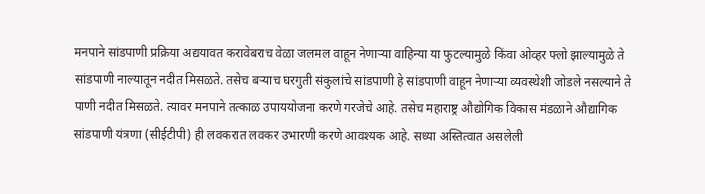मनपाने सांडपाणी प्रक्रिया अद्ययावत करावेबराच वेळा जलमल वाहून नेणाऱ्या वाहिन्या या फुटल्यामुळे किंवा ओव्हर फ्लो झाल्यामुळे ते सांडपाणी नाल्यातून नदीत मिसळते. तसेच बऱ्याच घरगुती संकुलांचे सांडपाणी हे सांडपाणी वाहून नेणाऱ्या व्यवस्थेशी जोडले नसल्याने ते पाणी नदीत मिसळते. त्यावर मनपाने तत्काळ उपाययोजना करणे गरजेचे आहे. तसेच महाराष्ट्र औद्योगिक विकास मंडळाने औद्यागिक सांडपाणी यंत्रणा (सीईटीपी) ही लवकरात लवकर उभारणी करणे आवश्यक आहे. सध्या अस्तित्वात असलेली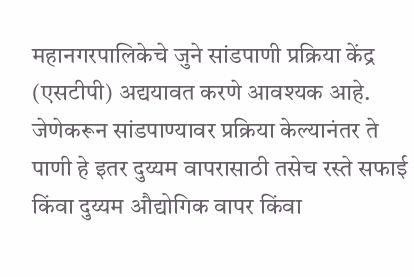महानगरपालिकेचे जुने सांडपाणी प्रक्रिया केंद्र (एसटीपी) अद्ययावत करणे आवश्यक आहे. जेणेकरून सांडपाण्यावर प्रक्रिया केल्यानंतर ते पाणी हे इतर दुय्यम वापरासाठी तसेच रस्ते सफाई किंवा दुय्यम औद्योगिक वापर किंवा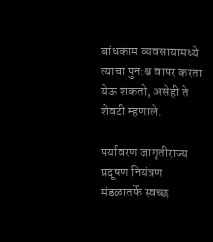बांधकाम व्यवसायामध्ये त्याचा पुन:श्च वापर करता येऊ शकतो, असेही ते शेवटी म्हणाले.

पर्यावरण जागृतीराज्य प्रदूषण नियंत्रण मंडळातर्फे स्वच्छ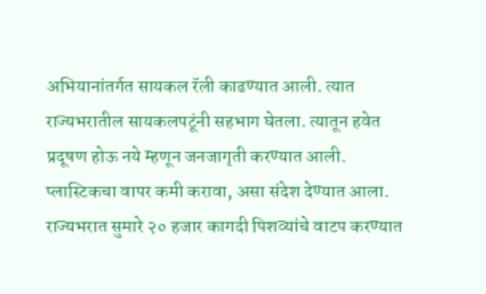अभियानांतर्गत सायकल रॅली काढण्यात आली. त्यात राज्यभरातील सायकलपटूंनी सहभाग घेतला. त्यातून हवेत प्रदूषण होऊ नये म्हणून जनजागृती करण्यात आली. प्लास्टिकचा वापर कमी करावा, असा संदेश देण्यात आला. राज्यभरात सुमारे २० हजार कागदी पिशव्यांचे वाटप करण्यात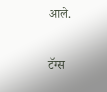आले.

टॅग्स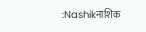:Nashikनाशिक